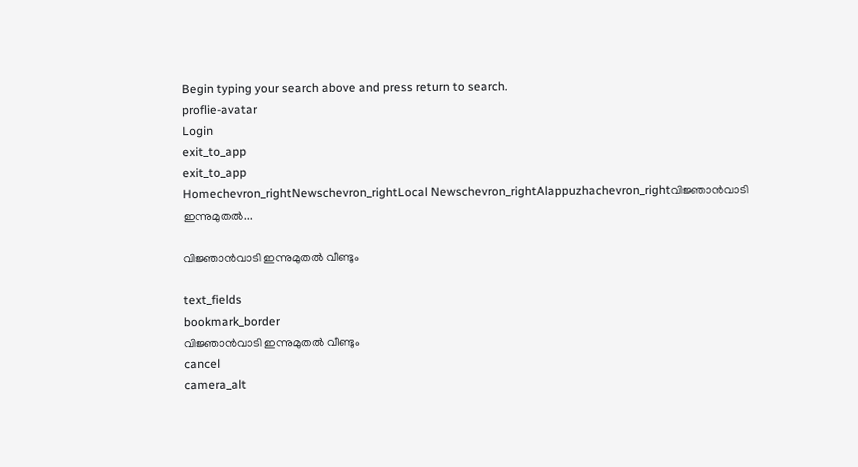Begin typing your search above and press return to search.
proflie-avatar
Login
exit_to_app
exit_to_app
Homechevron_rightNewschevron_rightLocal Newschevron_rightAlappuzhachevron_rightവിജ്ഞാൻവാടി ഇന്നുമുതൽ...

വിജ്ഞാൻവാടി ഇന്നുമുതൽ വീണ്ടും

text_fields
bookmark_border
വിജ്ഞാൻവാടി ഇന്നുമുതൽ വീണ്ടും
cancel
camera_alt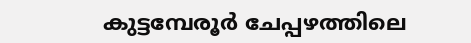കുട്ടമ്പേരൂർ ചേപ്പഴത്തിലെ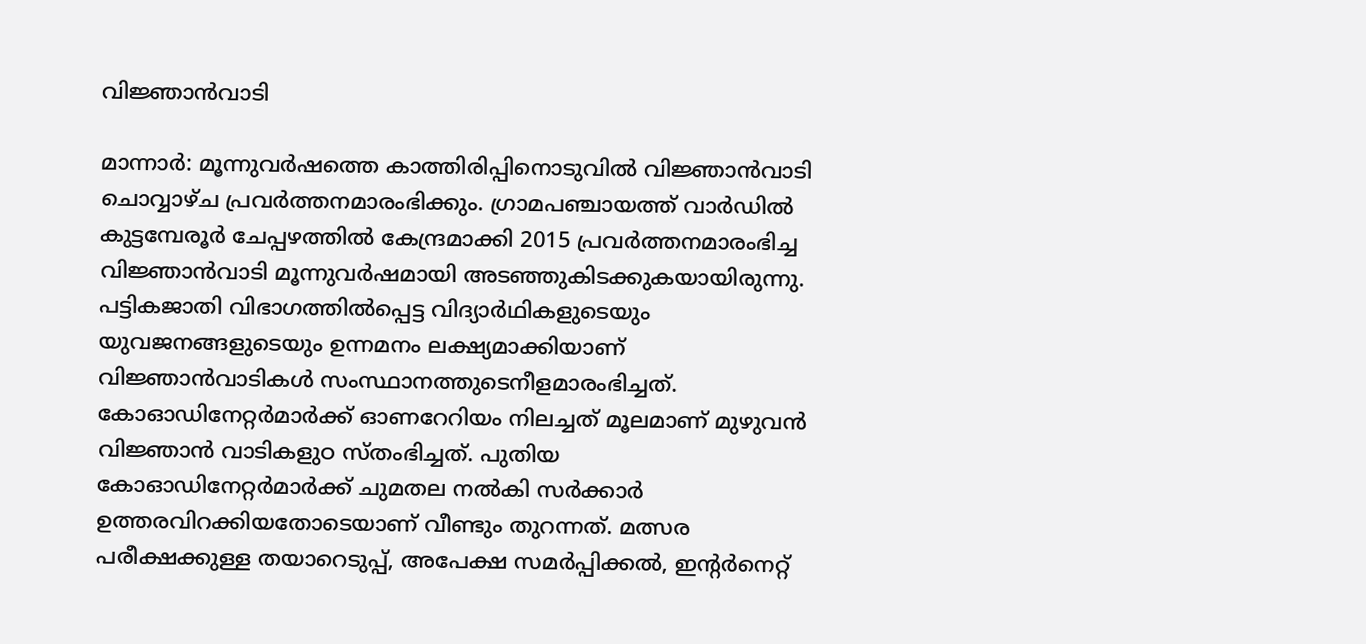വിജ്ഞാൻവാടി

മാന്നാർ: മൂന്നുവർഷത്തെ കാത്തിരിപ്പിനൊടുവിൽ വിജ്ഞാൻവാടി ചൊവ്വാഴ്ച പ്രവർത്തനമാരംഭിക്കും. ഗ്രാമപഞ്ചായത്ത് വാർഡിൽ കുട്ടമ്പേരൂർ ചേപ്പഴത്തിൽ കേന്ദ്രമാക്കി 2015 പ്രവർത്തനമാരംഭിച്ച വിജ്ഞാൻവാടി മൂന്നുവർഷമായി അടഞ്ഞുകിടക്കുകയായിരുന്നു. പട്ടികജാതി വിഭാഗത്തിൽപ്പെട്ട വിദ്യാർഥികളുടെയും യുവജനങ്ങളുടെയും ഉന്നമനം ലക്ഷ്യമാക്കിയാണ് വിജ്ഞാൻവാടികൾ സംസ്ഥാനത്തുടെനീളമാരംഭിച്ചത്. കോഓഡിനേറ്റർമാർക്ക് ഓണറേറിയം നിലച്ചത് മൂലമാണ് മുഴുവൻ വിജ്ഞാൻ വാടികളുഠ സ്തംഭിച്ചത്. പുതിയ കോഓഡിനേറ്റർമാർക്ക് ചുമതല നൽകി സർക്കാർ ഉത്തരവിറക്കിയതോടെയാണ് വീണ്ടും തുറന്നത്. മത്സര പരീക്ഷക്കുള്ള തയാറെടുപ്പ്, അപേക്ഷ സമർപ്പിക്കൽ, ഇന്‍റർനെറ്റ്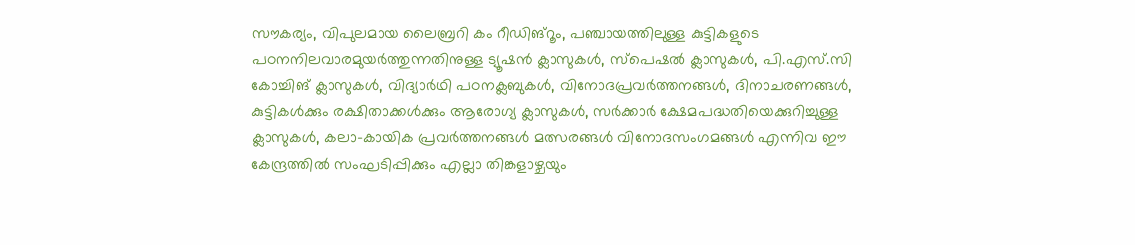സൗകര്യം, വിപുലമായ ലൈബ്രറി കം റീഡിങ്റൂം, പഞ്ചായത്തിലുള്ള കുട്ടികളുടെ പഠനനിലവാരമുയർത്തുന്നതിനുള്ള ട്യൂഷൻ ക്ലാസുകൾ, സ്പെഷൽ ക്ലാസുകൾ, പി.എസ്.സി കോച്ചിങ് ക്ലാസുകൾ, വിദ്യാർഥി പഠനക്ലബുകൾ, വിനോദപ്രവർത്തനങ്ങൾ, ദിനാചരണങ്ങൾ, കുട്ടികൾക്കും രക്ഷിതാക്കൾക്കും ആരോഗ്യ ക്ലാസുകൾ, സർക്കാർ ക്ഷേമപദ്ധതിയെക്കുറിച്ചുള്ള ക്ലാസുകൾ, കലാ-കായിക പ്രവർത്തനങ്ങൾ മത്സരങ്ങൾ വിനോദസംഗമങ്ങൾ എന്നിവ ഈ കേന്ദ്രത്തിൽ സംഘടിപ്പിക്കും എല്ലാ തിങ്കളാഴ്ചയും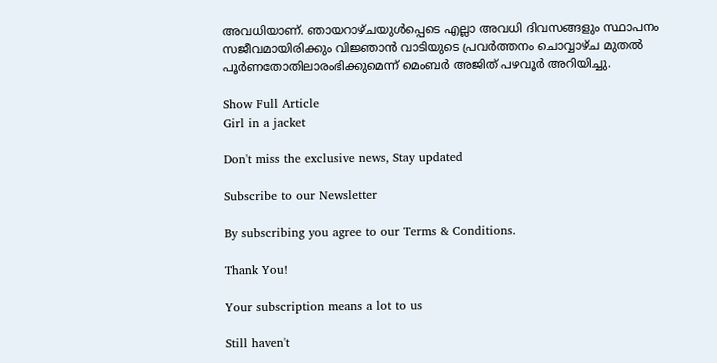അവധിയാണ്. ഞായറാഴ്ചയുൾപ്പെടെ എല്ലാ അവധി ദിവസങ്ങളും സ്ഥാപനം സജീവമായിരിക്കും വിജ്ഞാൻ വാടിയുടെ പ്രവർത്തനം ചൊവ്വാഴ്ച മുതൽ പൂർണതോതിലാരംഭിക്കുമെന്ന് മെംബർ അജിത് പഴവൂർ അറിയിച്ചു.

Show Full Article
Girl in a jacket

Don't miss the exclusive news, Stay updated

Subscribe to our Newsletter

By subscribing you agree to our Terms & Conditions.

Thank You!

Your subscription means a lot to us

Still haven't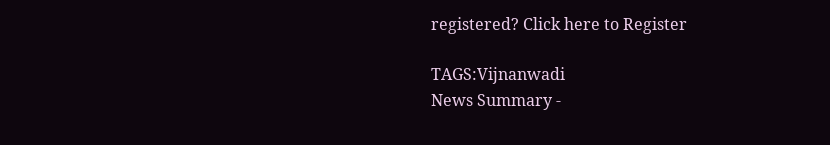registered? Click here to Register

TAGS:Vijnanwadi
News Summary -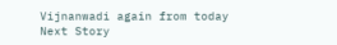Vijnanwadi again from today
Next Story